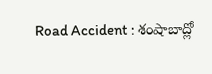Road Accident : శంషాబాద్లో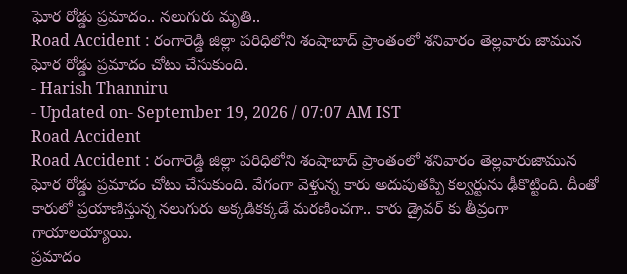ఘోర రోడ్డు ప్రమాదం.. నలుగురు మృతి..
Road Accident : రంగారెడ్డి జిల్లా పరిధిలోని శంషాబాద్ ప్రాంతంలో శనివారం తెల్లవారు జామున ఘోర రోడ్డు ప్రమాదం చోటు చేసుకుంది.
- Harish Thanniru
- Updated on- September 19, 2026 / 07:07 AM IST
Road Accident
Road Accident : రంగారెడ్డి జిల్లా పరిధిలోని శంషాబాద్ ప్రాంతంలో శనివారం తెల్లవారుజామున ఘోర రోడ్డు ప్రమాదం చోటు చేసుకుంది. వేగంగా వెళ్తున్న కారు అదుపుతప్పి కల్వర్టును ఢీకొట్టింది. దీంతో కారులో ప్రయాణిస్తున్న నలుగురు అక్కడికక్కడే మరణించగా.. కారు డ్రైవర్ కు తీవ్రంగా గాయాలయ్యాయి.
ప్రమాదం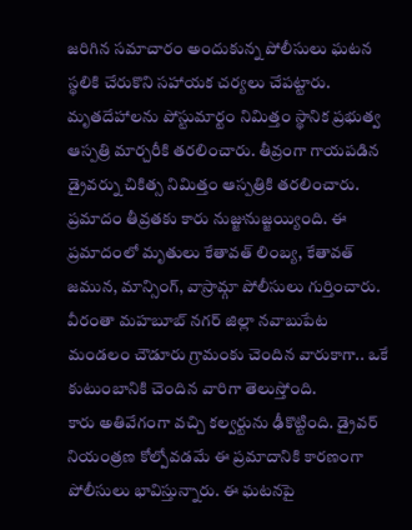జరిగిన సమాచారం అందుకున్న పోలీసులు ఘటన స్థలికి చేరుకొని సహాయక చర్యలు చేపట్టారు. మృతదేహాలను పోస్టుమార్టం నిమిత్తం స్థానిక ప్రభుత్వ ఆస్పత్రి మార్చరీకి తరలించారు. తీవ్రంగా గాయపడిన డ్రైవర్ను చికిత్స నిమిత్తం ఆస్పత్రికి తరలించారు. ప్రమాదం తీవ్రతకు కారు నుజ్జునుజ్జయ్యింది. ఈ ప్రమాదంలో మృతులు కేతావత్ లింబ్య, కేతావత్ జమున, మాన్సింగ్, వాస్రామ్గా పోలీసులు గుర్తించారు. వీరంతా మహబూబ్ నగర్ జిల్లా నవాబుపేట మండలం చౌడూరు గ్రామంకు చెందిన వారుకాగా.. ఒకే కుటుంబానికి చెందిన వారిగా తెలుస్తోంది.
కారు అతివేగంగా వచ్చి కల్వర్టును ఢీకొట్టింది. డ్రైవర్ నియంత్రణ కోల్పోవడమే ఈ ప్రమాదానికి కారణంగా పోలీసులు భావిస్తున్నారు. ఈ ఘటనపై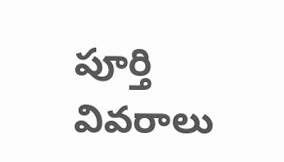పూర్తి వివరాలు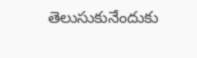తెలుసుకునేందుకు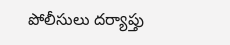పోలీసులు దర్యాప్తు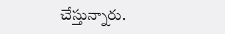చేస్తున్నారు.